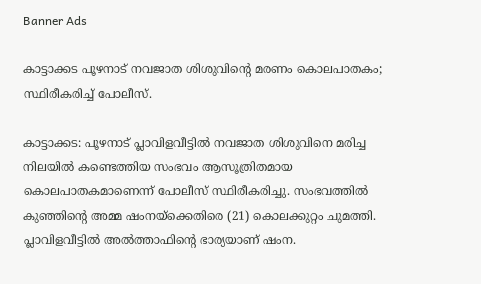Banner Ads

കാട്ടാക്കട പൂഴനാട് നവജാത ശിശുവിന്റെ മരണം കൊലപാതകം; സ്ഥിരീകരിച്ച് പോലീസ്.

കാട്ടാക്കട: പൂഴനാട് പ്ലാവിളവീട്ടിൽ നവജാത ശിശുവിനെ മരിച്ച നിലയിൽ കണ്ടെത്തിയ സംഭവം ആസൂത്രിതമായ കൊലപാതകമാണെന്ന് പോലീസ് സ്ഥിരീകരിച്ചു. സംഭവത്തിൽ കുഞ്ഞിന്റെ അമ്മ ഷംനയ്‌ക്കെതിരെ (21) കൊലക്കുറ്റം ചുമത്തി. പ്ലാവിളവീട്ടിൽ അൽത്താഫിന്റെ ഭാര്യയാണ് ഷംന.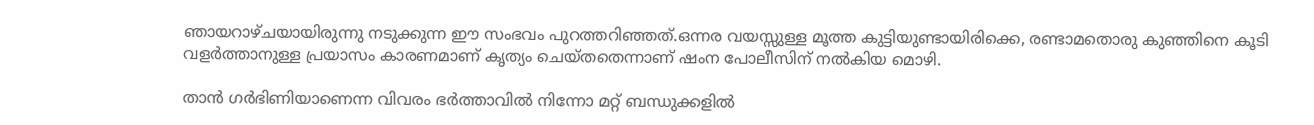ഞായറാഴ്ചയായിരുന്നു നടുക്കുന്ന ഈ സംഭവം പുറത്തറിഞ്ഞത്.ഒന്നര വയസ്സുള്ള മൂത്ത കുട്ടിയുണ്ടായിരിക്കെ, രണ്ടാമതൊരു കുഞ്ഞിനെ കൂടി വളർത്താനുള്ള പ്രയാസം കാരണമാണ് കൃത്യം ചെയ്തതെന്നാണ് ഷംന പോലീസിന് നൽകിയ മൊഴി.

താൻ ഗർഭിണിയാണെന്ന വിവരം ഭർത്താവിൽ നിന്നോ മറ്റ് ബന്ധുക്കളിൽ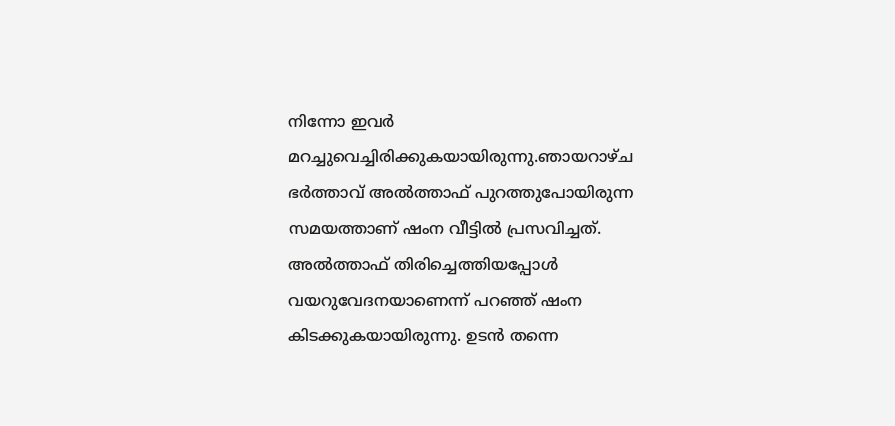നിന്നോ ഇവർ മറച്ചുവെച്ചിരിക്കുകയായിരുന്നു.ഞായറാഴ്ച ഭർത്താവ് അൽത്താഫ് പുറത്തുപോയിരുന്ന സമയത്താണ് ഷംന വീട്ടിൽ പ്രസവിച്ചത്. അൽത്താഫ് തിരിച്ചെത്തിയപ്പോൾ വയറുവേദനയാണെന്ന് പറഞ്ഞ് ഷംന കിടക്കുകയായിരുന്നു. ഉടൻ തന്നെ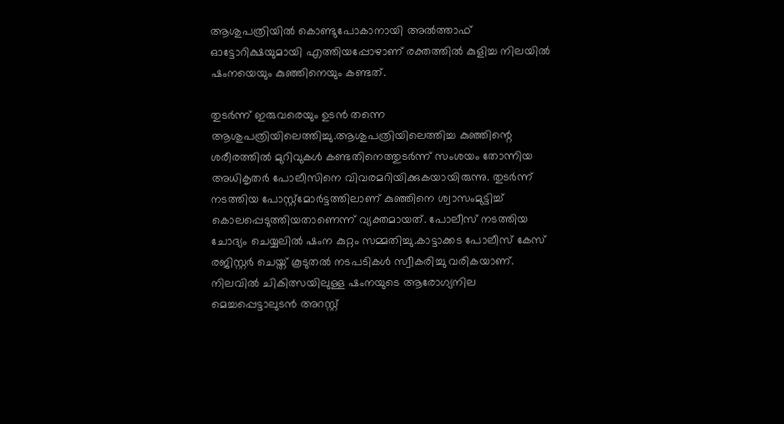ആശുപത്രിയിൽ കൊണ്ടുപോകാനായി അൽത്താഫ് ഓട്ടോറിക്ഷയുമായി എത്തിയപ്പോഴാണ് രക്തത്തിൽ കുളിച്ച നിലയിൽ ഷംനയെയും കുഞ്ഞിനെയും കണ്ടത്.

തുടർന്ന് ഇരുവരെയും ഉടൻ തന്നെ ആശുപത്രിയിലെത്തിച്ചു.ആശുപത്രിയിലെത്തിച്ച കുഞ്ഞിന്റെ ശരീരത്തിൽ മുറിവുകൾ കണ്ടതിനെത്തുടർന്ന് സംശയം തോന്നിയ അധികൃതർ പോലീസിനെ വിവരമറിയിക്കുകയായിരുന്നു. തുടർന്ന് നടത്തിയ പോസ്റ്റ്‌മോർട്ടത്തിലാണ് കുഞ്ഞിനെ ശ്വാസംമുട്ടിച്ച് കൊലപ്പെടുത്തിയതാണെന്ന് വ്യക്തമായത്. പോലീസ് നടത്തിയ ചോദ്യം ചെയ്യലിൽ ഷംന കുറ്റം സമ്മതിച്ചു.കാട്ടാക്കട പോലീസ് കേസ് രജിസ്റ്റർ ചെയ്ത് കൂടുതൽ നടപടികൾ സ്വീകരിച്ചു വരികയാണ്. നിലവിൽ ചികിത്സയിലുള്ള ഷംനയുടെ ആരോഗ്യനില മെച്ചപ്പെട്ടാലുടൻ അറസ്റ്റ്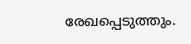രേഖപ്പെടുത്തും.